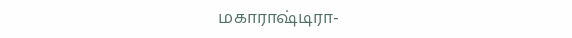மகாராஷ்டிரா-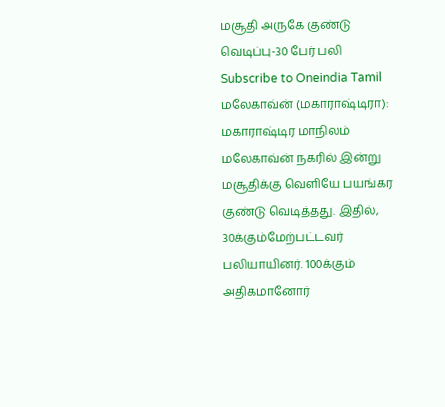மசூதி அருகே குண்டு வெடிப்பு-30 பேர் பலி
Subscribe to Oneindia Tamil
மலேகாவ்ன் (மகாராஷ்டிரா):
மகாராஷ்டிர மாநிலம் மலேகாவ்ன் நகரில் இன்று மசூதிக்கு வெளியே பயங்கர குண்டு வெடித்தது. இதில், 30க்கும்மேற்பட்டவர் பலியாயினர். 100க்கும் அதிகமானோர்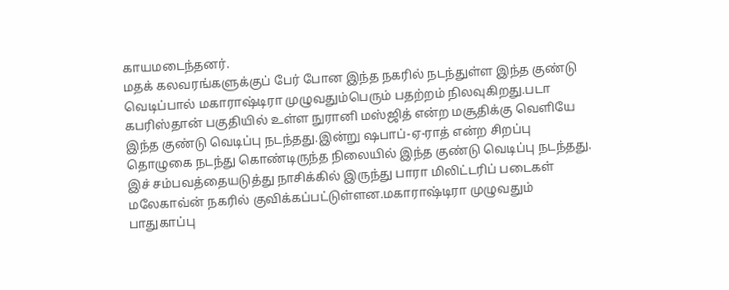காயமடைந்தனர்.
மதக் கலவரங்களுக்குப் பேர் போன இந்த நகரில் நடந்துள்ள இந்த குண்டு வெடிப்பால் மகாராஷ்டிரா முழுவதும்பெரும் பதற்றம் நிலவுகிறது.படா கபரிஸ்தான் பகுதியில் உள்ள நுரானி மஸ்ஜித் என்ற மசூதிக்கு வெளியே இந்த குண்டு வெடிப்பு நடந்தது.இன்று ஷபாப்-ஏ-ராத் என்ற சிறப்பு தொழுகை நடந்து கொண்டிருந்த நிலையில் இந்த குண்டு வெடிப்பு நடந்தது.
இச் சம்பவத்தையடுத்து நாசிக்கில் இருந்து பாரா மிலிட்டரிப் படைகள் மலேகாவ்ன் நகரில் குவிக்கப்பட்டுள்ளன.மகாராஷ்டிரா முழுவதும் பாதுகாப்பு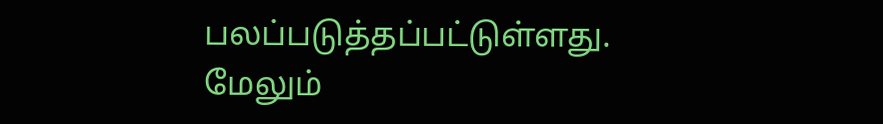பலப்படுத்தப்பட்டுள்ளது.
மேலும்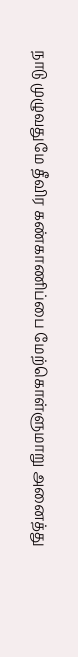நாடு முழுவதுமே தீவிர கண்காணிப்பை மேற்கொள்ளுமாறு அனைத்து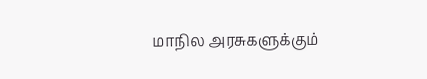மாநில அரசுகளுக்கும்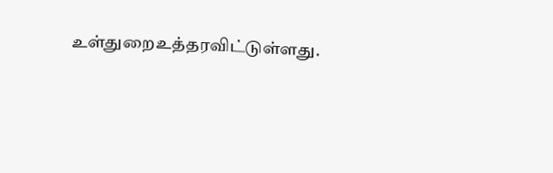உள்துறைஉத்தரவிட்டுள்ளது.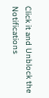Click it and Unblock the Notifications